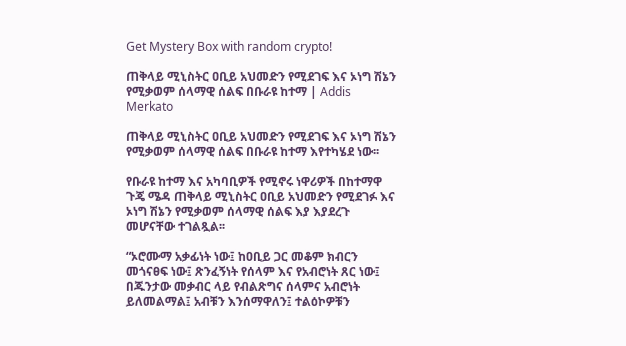Get Mystery Box with random crypto!

ጠቅላይ ሚኒስትር ዐቢይ አህመድን የሚደገፍ እና ኦነግ ሽኔን የሚቃወም ሰላማዊ ሰልፍ በቡራዩ ከተማ | Addis Merkato

ጠቅላይ ሚኒስትር ዐቢይ አህመድን የሚደገፍ እና ኦነግ ሽኔን የሚቃወም ሰላማዊ ሰልፍ በቡራዩ ከተማ እየተካሄደ ነው፡፡

የቡራዩ ከተማ እና አካባቢዎች የሚኖሩ ነዋሪዎች በከተማዋ ጉጄ ሜዳ ጠቅላይ ሚኒስትር ዐቢይ አህመድን የሚደገፉ እና ኦነግ ሽኔን የሚቃወም ሰላማዊ ሰልፍ እያ እያደረጉ መሆናቸው ተገልጿል፡፡

“ኦሮሙማ አቃፊነት ነው፤ ከዐቢይ ጋር መቆም ክብርን መጎናፀፍ ነው፤ ጽንፈኝነት የሰላም እና የአብሮነት ጸር ነው፤ በጁንታው መቃብር ላይ የብልጽግና ሰላምና አብሮነት ይለመልማል፤ አብቹን እንሰማዋለን፤ ተልዕኮዎቹን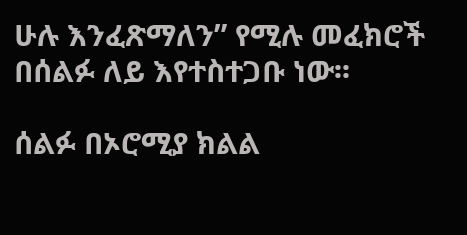ሁሉ እንፈጽማለን” የሚሉ መፈክሮች በሰልፉ ለይ እየተስተጋቡ ነው፡፡

ሰልፉ በኦሮሚያ ክልል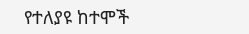የተለያዩ ከተሞች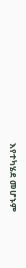እየተካሄደ መሆኑም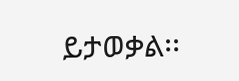ይታወቃል፡፡